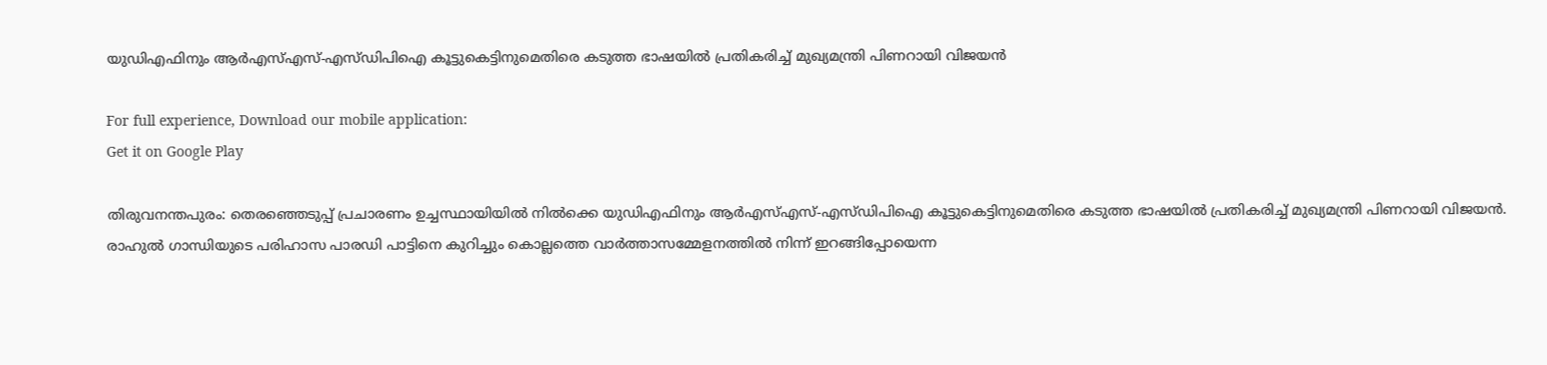യുഡിഎഫിനും ആർഎസ്എസ്-എസ്ഡിപിഐ കൂട്ടുകെട്ടിനുമെതിരെ കടുത്ത ഭാഷയിൽ പ്രതികരിച്ച് മുഖ്യമന്ത്രി പിണറായി വിജയൻ

For full experience, Download our mobile application:
Get it on Google Play

തിരുവനന്തപുരം: തെരഞ്ഞെടുപ്പ് പ്രചാരണം ഉച്ചസ്ഥായിയിൽ നിൽക്കെ യുഡിഎഫിനും ആർഎസ്എസ്-എസ്ഡിപിഐ കൂട്ടുകെട്ടിനുമെതിരെ കടുത്ത ഭാഷയിൽ പ്രതികരിച്ച് മുഖ്യമന്ത്രി പിണറായി വിജയൻ. രാഹുൽ ഗാന്ധിയുടെ പരിഹാസ പാരഡി പാട്ടിനെ കുറിച്ചും കൊല്ലത്തെ വാർത്താസമ്മേളനത്തിൽ നിന്ന് ഇറങ്ങിപ്പോയെന്ന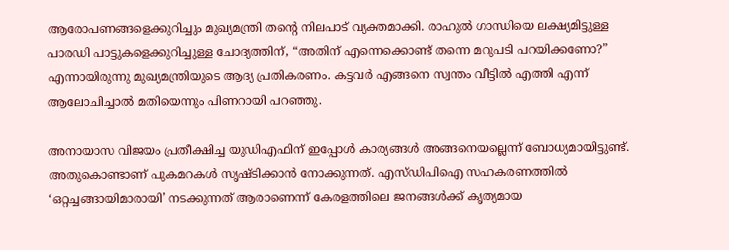ആരോപണങ്ങളെക്കുറിച്ചും മുഖ്യമന്ത്രി തന്റെ നിലപാട് വ്യക്തമാക്കി. രാഹുൽ ഗാന്ധിയെ ലക്ഷ്യമിട്ടുള്ള പാരഡി പാട്ടുകളെക്കുറിച്ചുള്ള ചോദ്യത്തിന്, “അതിന് എന്നെക്കൊണ്ട് തന്നെ മറുപടി പറയിക്കണോ?” എന്നായിരുന്നു മുഖ്യമന്ത്രിയുടെ ആദ്യ പ്രതികരണം. കട്ടവർ എങ്ങനെ സ്വന്തം വീട്ടിൽ എത്തി എന്ന് ആലോചിച്ചാൽ മതിയെന്നും പിണറായി പറഞ്ഞു.

അനായാസ വിജയം പ്രതീക്ഷിച്ച യുഡിഎഫിന് ഇപ്പോൾ കാര്യങ്ങൾ അങ്ങനെയല്ലെന്ന് ബോധ്യമായിട്ടുണ്ട്. അതുകൊണ്ടാണ് പുകമറകൾ സൃഷ്ടിക്കാൻ നോക്കുന്നത്. എസ്ഡിപിഐ സഹകരണത്തിൽ ‘ഒറ്റച്ചങ്ങായിമാരായി’ നടക്കുന്നത് ആരാണെന്ന് കേരളത്തിലെ ജനങ്ങൾക്ക് കൃത്യമായ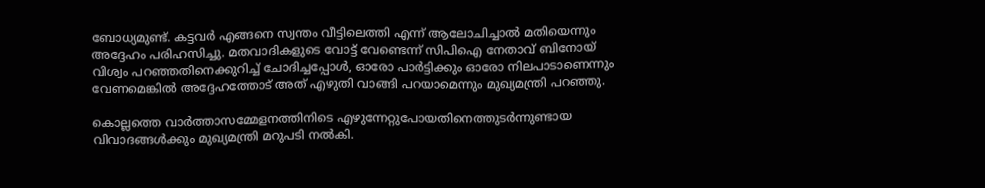ബോധ്യമുണ്ട്. കട്ടവർ എങ്ങനെ സ്വന്തം വീട്ടിലെത്തി എന്ന് ആലോചിച്ചാൽ മതിയെന്നും അദ്ദേഹം പരിഹസിച്ചു. മതവാദികളുടെ വോട്ട് വേണ്ടെന്ന് സിപിഐ നേതാവ് ബിനോയ് വിശ്വം പറഞ്ഞതിനെക്കുറിച്ച് ചോദിച്ചപ്പോൾ, ഓരോ പാർട്ടിക്കും ഓരോ നിലപാടാണെന്നും വേണമെങ്കിൽ അദ്ദേഹത്തോട് അത് എഴുതി വാങ്ങി പറയാമെന്നും മുഖ്യമന്ത്രി പറഞ്ഞു.

കൊല്ലത്തെ വാർത്താസമ്മേളനത്തിനിടെ എഴുന്നേറ്റുപോയതിനെത്തുടർന്നുണ്ടായ വിവാദങ്ങൾക്കും മുഖ്യമന്ത്രി മറുപടി നൽകി.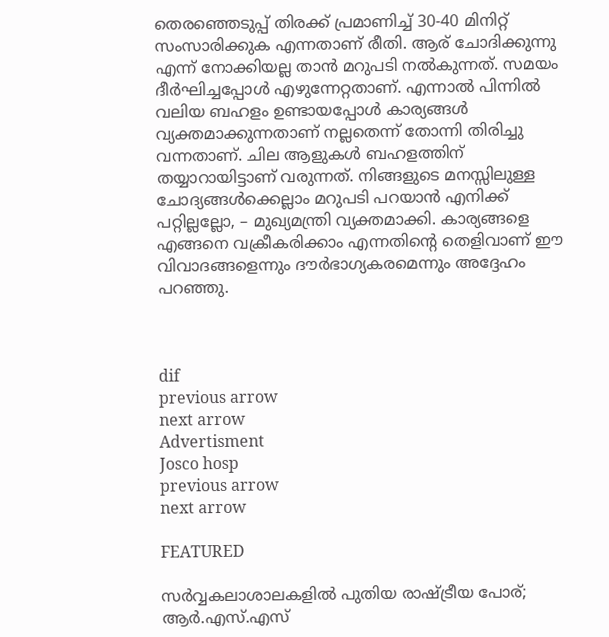തെരഞ്ഞെടുപ്പ് തിരക്ക് പ്രമാണിച്ച് 30-40 മിനിറ്റ് സംസാരിക്കുക എന്നതാണ് രീതി. ആര് ചോദിക്കുന്നു എന്ന് നോക്കിയല്ല താൻ മറുപടി നൽകുന്നത്. സമയം ദീർഘിച്ചപ്പോൾ എഴുന്നേറ്റതാണ്. എന്നാൽ പിന്നിൽ വലിയ ബഹളം ഉണ്ടായപ്പോൾ കാര്യങ്ങൾ വ്യക്തമാക്കുന്നതാണ് നല്ലതെന്ന് തോന്നി തിരിച്ചു വന്നതാണ്. ചില ആളുകൾ ബഹളത്തിന് തയ്യാറായിട്ടാണ് വരുന്നത്. നിങ്ങളുടെ മനസ്സിലുള്ള ചോദ്യങ്ങൾക്കെല്ലാം മറുപടി പറയാൻ എനിക്ക് പറ്റില്ലല്ലോ, – മുഖ്യമന്ത്രി വ്യക്തമാക്കി. കാര്യങ്ങളെ എങ്ങനെ വക്രീകരിക്കാം എന്നതിന്റെ തെളിവാണ് ഈ വിവാദങ്ങളെന്നും ദൗര്‍ഭാഗ്യകരമെന്നും അദ്ദേഹം പറഞ്ഞു.



dif
previous arrow
next arrow
Advertisment
Josco hosp
previous arrow
next arrow

FEATURED

സർവ്വകലാശാലകളിൽ പുതിയ രാഷ്ട്രീയ പോര്; ആർ.എസ്.എസ്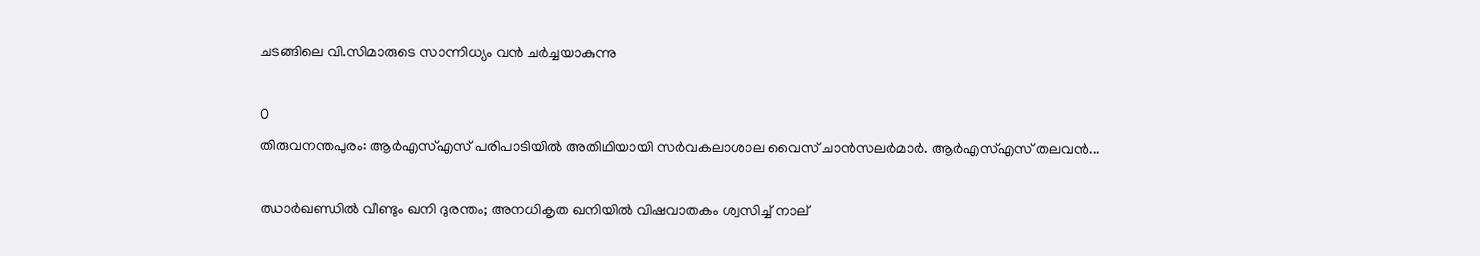ചടങ്ങിലെ വി.സിമാരുടെ സാന്നിധ്യം വൻ ചർച്ചയാകുന്നു

0
തിരുവനന്തപുരം: ആർഎസ്എസ് പരിപാടിയിൽ അതിഥിയായി സർവകലാശാല വൈസ് ചാൻസലർമാർ. ആർഎസ്എസ് തലവൻ...

ഝാർഖണ്ഡിൽ വീണ്ടും ഖനി ദുരന്തം; അനധികൃത ഖനിയിൽ വിഷവാതകം ശ്വസിച്ച് നാല്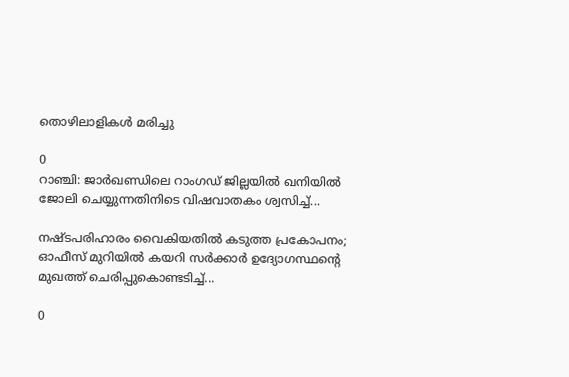തൊഴിലാളികൾ മരിച്ചു

0
റാഞ്ചി: ജാര്‍ഖണ്ഡിലെ റാംഗഡ് ജില്ലയിൽ ഖനിയില്‍ ജോലി ചെയ്യുന്നതിനിടെ വിഷവാതകം ശ്വസിച്ച്...

നഷ്ടപരിഹാരം വൈകിയതിൽ കടുത്ത പ്രകോപനം; ഓഫീസ് മുറിയിൽ കയറി സർക്കാർ ഉദ്യോഗസ്ഥന്റെ മുഖത്ത് ചെരിപ്പുകൊണ്ടടിച്ച്...

0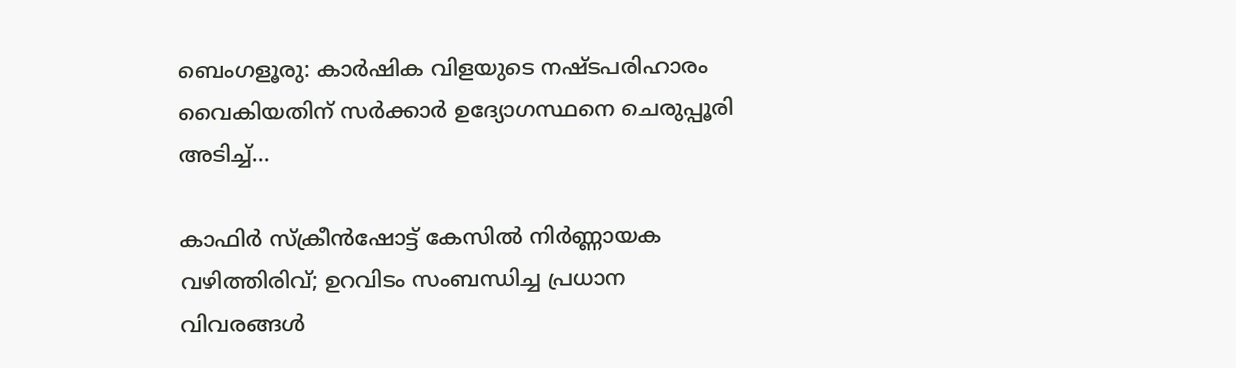ബെംഗളൂരു: കാർഷിക വിളയുടെ നഷ്ടപരിഹാരം വൈകിയതിന് സര്‍ക്കാര്‍ ഉദ്യോഗസ്ഥനെ ചെരുപ്പൂരി അടിച്ച്...

കാഫിർ സ്ക്രീൻഷോട്ട് കേസിൽ നിർണ്ണായക വഴിത്തിരിവ്; ഉറവിടം സംബന്ധിച്ച പ്രധാന വിവരങ്ങൾ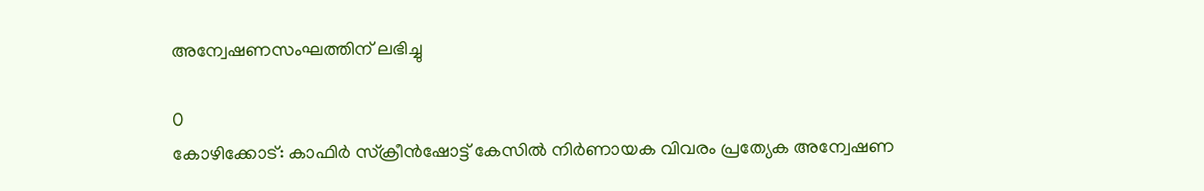അന്വേഷണസംഘത്തിന് ലഭിച്ചു

0
കോഴിക്കോട്: കാഫിര്‍ സ്‌ക്രീന്‍ഷോട്ട് കേസില്‍ നിര്‍ണായക വിവരം പ്രത്യേക അന്വേഷണ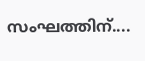സംഘത്തിന്....